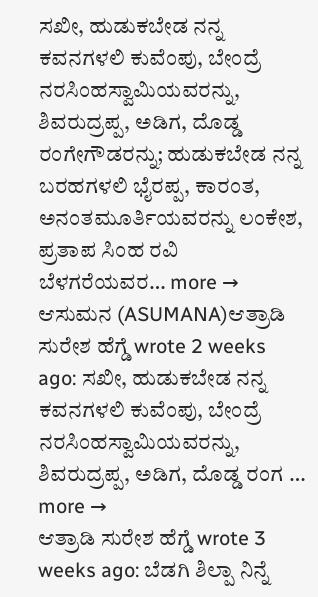ಸಖೀ, ಹುಡುಕಬೇಡ ನನ್ನ ಕವನಗಳಲಿ ಕುವೆಂಪು, ಬೇಂದ್ರೆ ನರಸಿಂಹಸ್ವಾಮಿಯವರನ್ನು, ಶಿವರುದ್ರಪ್ಪ, ಅಡಿಗ, ದೊಡ್ಡ ರಂಗೇಗೌಡರನ್ನು; ಹುಡುಕಬೇಡ ನನ್ನ ಬರಹಗಳಲಿ ಭೈರಪ್ಪ, ಕಾರಂತ, ಅನಂತಮೂರ್ತಿಯವರನ್ನು ಲಂಕೇಶ, ಪ್ರತಾಪ ಸಿಂಹ ರವಿ ಬೆಳಗರೆಯವರ… more →
ಆಸುಮನ (ASUMANA)ಆತ್ರಾಡಿ ಸುರೇಶ ಹೆಗ್ಡೆ wrote 2 weeks ago: ಸಖೀ, ಹುಡುಕಬೇಡ ನನ್ನ ಕವನಗಳಲಿ ಕುವೆಂಪು, ಬೇಂದ್ರೆ ನರಸಿಂಹಸ್ವಾಮಿಯವರನ್ನು, ಶಿವರುದ್ರಪ್ಪ, ಅಡಿಗ, ದೊಡ್ಡ ರಂಗ … more →
ಆತ್ರಾಡಿ ಸುರೇಶ ಹೆಗ್ಡೆ wrote 3 weeks ago: ಬೆಡಗಿ ಶಿಲ್ಪಾ ನಿನ್ನೆ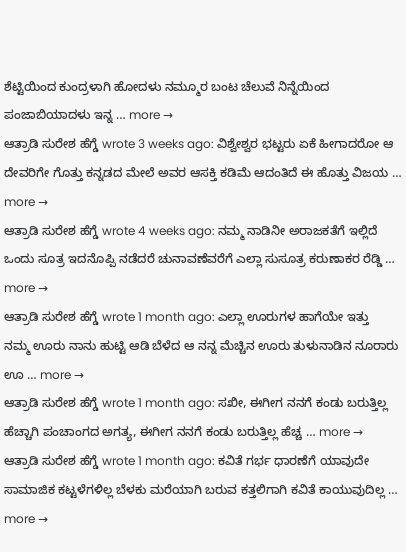ಶೆಟ್ಟಿಯಿಂದ ಕುಂದ್ರಳಾಗಿ ಹೋದಳು ನಮ್ಮೂರ ಬಂಟ ಚೆಲುವೆ ನಿನ್ನೆಯಿಂದ ಪಂಜಾಬಿಯಾದಳು ಇನ್ನ … more →
ಆತ್ರಾಡಿ ಸುರೇಶ ಹೆಗ್ಡೆ wrote 3 weeks ago: ವಿಶ್ವೇಶ್ವರ ಭಟ್ಟರು ಏಕೆ ಹೀಗಾದರೋ ಆ ದೇವರಿಗೇ ಗೊತ್ತು ಕನ್ನಡದ ಮೇಲೆ ಅವರ ಆಸಕ್ತಿ ಕಡಿಮೆ ಆದಂತಿದೆ ಈ ಹೊತ್ತು ವಿಜಯ … more →
ಆತ್ರಾಡಿ ಸುರೇಶ ಹೆಗ್ಡೆ wrote 4 weeks ago: ನಮ್ಮ ನಾಡಿನೀ ಅರಾಜಕತೆಗೆ ಇಲ್ಲಿದೆ ಒಂದು ಸೂತ್ರ ಇದನೊಪ್ಪಿ ನಡೆದರೆ ಚುನಾವಣೆವರೆಗೆ ಎಲ್ಲಾ ಸುಸೂತ್ರ ಕರುಣಾಕರ ರೆಡ್ಡಿ … more →
ಆತ್ರಾಡಿ ಸುರೇಶ ಹೆಗ್ಡೆ wrote 1 month ago: ಎಲ್ಲಾ ಊರುಗಳ ಹಾಗೆಯೇ ಇತ್ತು ನಮ್ಮ ಊರು ನಾನು ಹುಟ್ಟಿ ಆಡಿ ಬೆಳೆದ ಆ ನನ್ನ ಮೆಚ್ಚಿನ ಊರು ತುಳುನಾಡಿನ ನೂರಾರು ಊ … more →
ಆತ್ರಾಡಿ ಸುರೇಶ ಹೆಗ್ಡೆ wrote 1 month ago: ಸಖೀ, ಈಗೀಗ ನನಗೆ ಕಂಡು ಬರುತ್ತಿಲ್ಲ ಹೆಚ್ಚಾಗಿ ಪಂಚಾಂಗದ ಅಗತ್ಯ, ಈಗೀಗ ನನಗೆ ಕಂಡು ಬರುತ್ತಿಲ್ಲ ಹೆಚ್ಚ … more →
ಆತ್ರಾಡಿ ಸುರೇಶ ಹೆಗ್ಡೆ wrote 1 month ago: ಕವಿತೆ ಗರ್ಭ ಧಾರಣೆಗೆ ಯಾವುದೇ ಸಾಮಾಜಿಕ ಕಟ್ಟಳೆಗಳಿಲ್ಲ ಬೆಳಕು ಮರೆಯಾಗಿ ಬರುವ ಕತ್ತಲಿಗಾಗಿ ಕವಿತೆ ಕಾಯುವುದಿಲ್ಲ … more →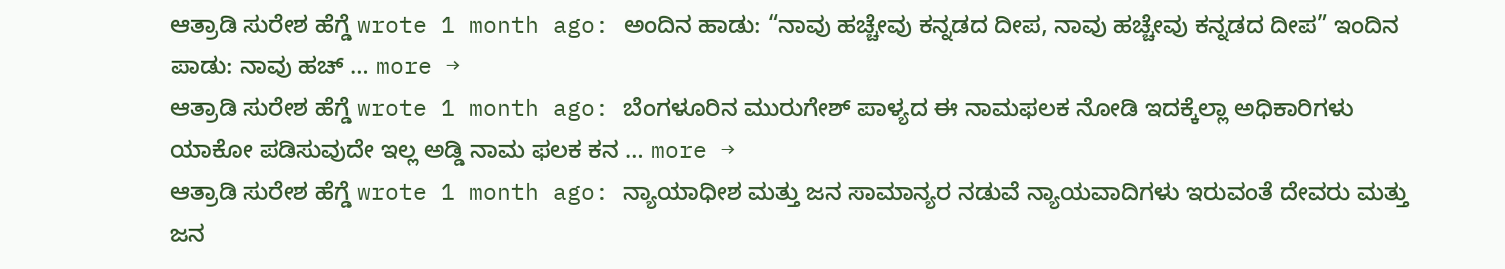ಆತ್ರಾಡಿ ಸುರೇಶ ಹೆಗ್ಡೆ wrote 1 month ago: ಅಂದಿನ ಹಾಡು: “ನಾವು ಹಚ್ಚೇವು ಕನ್ನಡದ ದೀಪ, ನಾವು ಹಚ್ಚೇವು ಕನ್ನಡದ ದೀಪ” ಇಂದಿನ ಪಾಡು: ನಾವು ಹಚ್ … more →
ಆತ್ರಾಡಿ ಸುರೇಶ ಹೆಗ್ಡೆ wrote 1 month ago: ಬೆಂಗಳೂರಿನ ಮುರುಗೇಶ್ ಪಾಳ್ಯದ ಈ ನಾಮಫಲಕ ನೋಡಿ ಇದಕ್ಕೆಲ್ಲಾ ಅಧಿಕಾರಿಗಳು ಯಾಕೋ ಪಡಿಸುವುದೇ ಇಲ್ಲ ಅಡ್ಡಿ ನಾಮ ಫಲಕ ಕನ … more →
ಆತ್ರಾಡಿ ಸುರೇಶ ಹೆಗ್ಡೆ wrote 1 month ago: ನ್ಯಾಯಾಧೀಶ ಮತ್ತು ಜನ ಸಾಮಾನ್ಯರ ನಡುವೆ ನ್ಯಾಯವಾದಿಗಳು ಇರುವಂತೆ ದೇವರು ಮತ್ತು ಜನ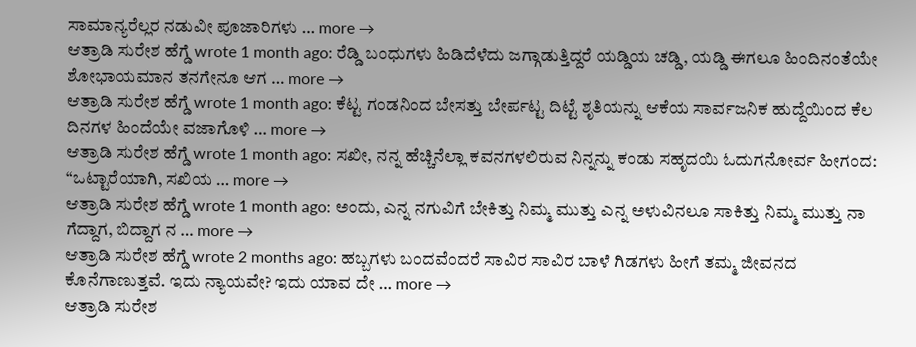ಸಾಮಾನ್ಯರೆಲ್ಲರ ನಡುವೀ ಪೂಜಾರಿಗಳು … more →
ಆತ್ರಾಡಿ ಸುರೇಶ ಹೆಗ್ಡೆ wrote 1 month ago: ರೆಡ್ಡಿ ಬಂಧುಗಳು ಹಿಡಿದೆಳೆದು ಜಗ್ಗಾಡುತ್ತಿದ್ದರೆ ಯಡ್ಡಿಯ ಚಡ್ಡಿ, ಯಡ್ಡಿ ಈಗಲೂ ಹಿಂದಿನಂತೆಯೇ ಶೋಭಾಯಮಾನ ತನಗೇನೂ ಆಗ … more →
ಆತ್ರಾಡಿ ಸುರೇಶ ಹೆಗ್ಡೆ wrote 1 month ago: ಕೆಟ್ಟ ಗಂಡನಿಂದ ಬೇಸತ್ತು ಬೇರ್ಪಟ್ಟ ದಿಟ್ಟೆ ಶೃತಿಯನ್ನು ಆಕೆಯ ಸಾರ್ವಜನಿಕ ಹುದ್ದೆಯಿಂದ ಕೆಲ ದಿನಗಳ ಹಿಂದೆಯೇ ವಜಾಗೊಳಿ … more →
ಆತ್ರಾಡಿ ಸುರೇಶ ಹೆಗ್ಡೆ wrote 1 month ago: ಸಖೀ, ನನ್ನ ಹೆಚ್ಚಿನೆಲ್ಲಾ ಕವನಗಳಲಿರುವ ನಿನ್ನನ್ನು ಕಂಡು ಸಹೃದಯಿ ಓದುಗನೋರ್ವ ಹೀಗಂದ: “ಒಟ್ಟಾರೆಯಾಗಿ, ಸಖಿಯ … more →
ಆತ್ರಾಡಿ ಸುರೇಶ ಹೆಗ್ಡೆ wrote 1 month ago: ಅಂದು, ಎನ್ನ ನಗುವಿಗೆ ಬೇಕಿತ್ತು ನಿಮ್ಮ ಮುತ್ತು ಎನ್ನ ಅಳುವಿನಲೂ ಸಾಕಿತ್ತು ನಿಮ್ಮ ಮುತ್ತು ನಾ ಗೆದ್ದಾಗ, ಬಿದ್ದಾಗ ನ … more →
ಆತ್ರಾಡಿ ಸುರೇಶ ಹೆಗ್ಡೆ wrote 2 months ago: ಹಬ್ಬಗಳು ಬಂದವೆಂದರೆ ಸಾವಿರ ಸಾವಿರ ಬಾಳೆ ಗಿಡಗಳು ಹೀಗೆ ತಮ್ಮ ಜೀವನದ ಕೊನೆಗಾಣುತ್ತವೆ. ಇದು ನ್ಯಾಯವೇ? ಇದು ಯಾವ ದೇ … more →
ಆತ್ರಾಡಿ ಸುರೇಶ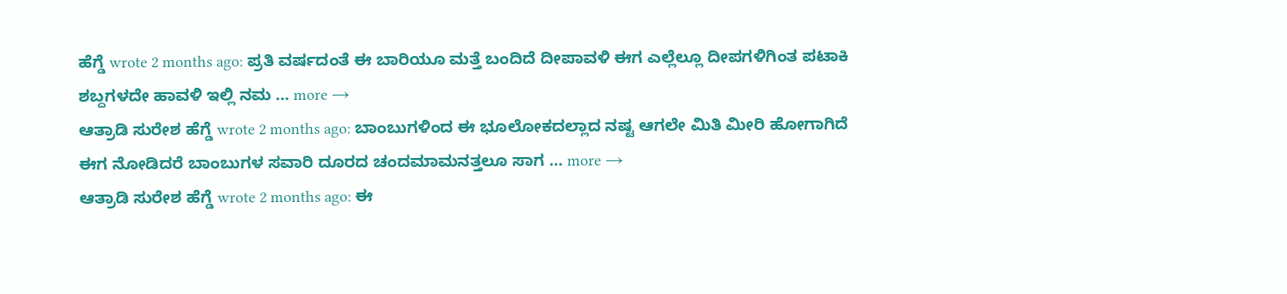ಹೆಗ್ಡೆ wrote 2 months ago: ಪ್ರತಿ ವರ್ಷದಂತೆ ಈ ಬಾರಿಯೂ ಮತ್ತೆ ಬಂದಿದೆ ದೀಪಾವಳಿ ಈಗ ಎಲ್ಲೆಲ್ಲೂ ದೀಪಗಳಿಗಿಂತ ಪಟಾಕಿ ಶಬ್ದಗಳದೇ ಹಾವಳಿ ಇಲ್ಲಿ ನಮ … more →
ಆತ್ರಾಡಿ ಸುರೇಶ ಹೆಗ್ಡೆ wrote 2 months ago: ಬಾಂಬುಗಳಿಂದ ಈ ಭೂಲೋಕದಲ್ಲಾದ ನಷ್ಟ ಆಗಲೇ ಮಿತಿ ಮೀರಿ ಹೋಗಾಗಿದೆ ಈಗ ನೋಡಿದರೆ ಬಾಂಬುಗಳ ಸವಾರಿ ದೂರದ ಚಂದಮಾಮನತ್ತಲೂ ಸಾಗ … more →
ಆತ್ರಾಡಿ ಸುರೇಶ ಹೆಗ್ಡೆ wrote 2 months ago: ಈ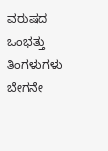ವರುಷದ ಒಂಭತ್ತು ತಿಂಗಳುಗಳು ಬೇಗನೇ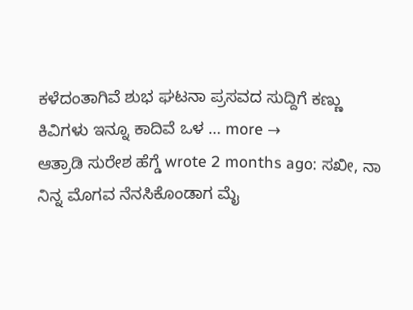ಕಳೆದಂತಾಗಿವೆ ಶುಭ ಘಟನಾ ಪ್ರಸವದ ಸುದ್ದಿಗೆ ಕಣ್ಣು ಕಿವಿಗಳು ಇನ್ನೂ ಕಾದಿವೆ ಒಳ … more →
ಆತ್ರಾಡಿ ಸುರೇಶ ಹೆಗ್ಡೆ wrote 2 months ago: ಸಖೀ, ನಾ ನಿನ್ನ ಮೊಗವ ನೆನಸಿಕೊಂಡಾಗ ಮೈ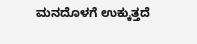ಮನದೊಳಗೆ ಉಕ್ಕುತ್ತದೆ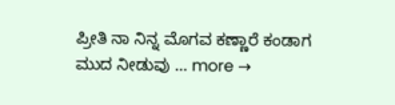ಪ್ರೀತಿ ನಾ ನಿನ್ನ ಮೊಗವ ಕಣ್ಣಾರೆ ಕಂಡಾಗ ಮುದ ನೀಡುವು … more →